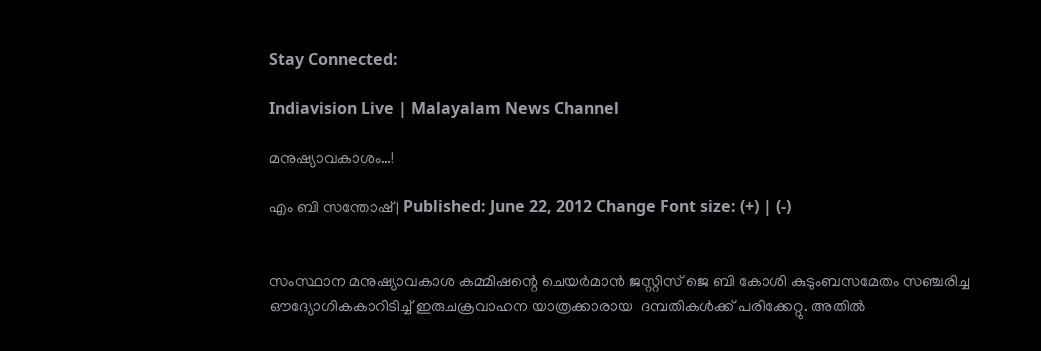Stay Connected:

Indiavision Live | Malayalam News Channel

മനുഷ്യാവകാശം…!

എം ബി സന്തോഷ്‌ | Published: June 22, 2012 Change Font size: (+) | (-)


സംസ്ഥാന മനുഷ്യാവകാശ കമ്മിഷന്റെ ചെയര്‍മാന്‍ ജസ്റ്റിസ് ജെ ബി കോശി കുടുംബസമേതം സഞ്ചരിച്ച ഔദ്യോഗികകാറിടിച്ച് ഇരുചക്രവാഹന യാത്രക്കാരായ  ദമ്പതികള്‍ക്ക് പരിക്കേറ്റു. അതില്‍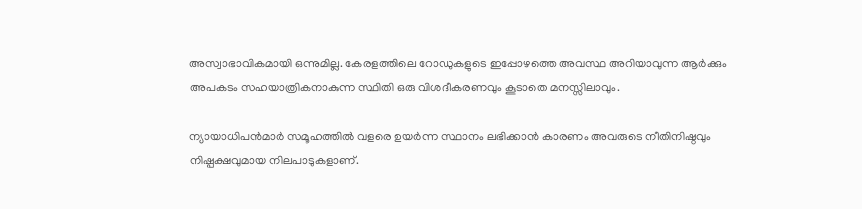അസ്വാഭാവികമായി ഒന്നുമില്ല. കേരളത്തിലെ റോഡുകളുടെ ഇപ്പോഴത്തെ അവസ്ഥ അറിയാവുന്ന ആര്‍ക്കും അപകടം സഹയാത്രികനാകുന്ന സ്ഥിതി ഒരു വിശദീകരണവും കൂടാതെ മനസ്സിലാവും.

ന്യായാധിപന്‍മാര്‍ സമൂഹത്തില്‍ വളരെ ഉയര്‍ന്ന സ്ഥാനം ലഭിക്കാന്‍ കാരണം അവരുടെ നീതിനിഷ്ഠവും നിഷ്പക്ഷവുമായ നിലപാടുകളാണ്.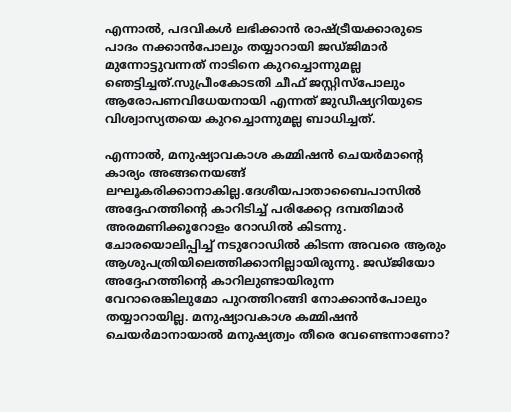എന്നാല്‍, പദവികള്‍ ലഭിക്കാന്‍ രാഷ്ട്രീയക്കാരുടെ പാദം നക്കാന്‍പോലും തയ്യാറായി ജഡ്ജിമാര്‍ മുന്നോട്ടുവന്നത് നാടിനെ കുറച്ചൊന്നുമല്ല ഞെട്ടിച്ചത്.സുപ്രീംകോടതി ചീഫ് ജസ്റ്റിസ്‌പോലും ആരോപണവിധേയനായി എന്നത് ജുഡീഷ്യറിയുടെ വിശ്വാസ്യതയെ കുറച്ചൊന്നുമല്ല ബാധിച്ചത്.

എന്നാല്‍, മനുഷ്യാവകാശ കമ്മിഷന്‍ ചെയര്‍മാന്റെ കാര്യം അങ്ങനെയങ്ങ് ലഘൂകരിക്കാനാകില്ല.ദേശീയപാതാബൈപാസില്‍ അദ്ദേഹത്തിന്റെ കാറിടിച്ച് പരിക്കേറ്റ ദമ്പതിമാര്‍ അരമണിക്കൂറോളം റോഡില്‍ കിടന്നു. ചോരയൊലിപ്പിച്ച് നടുറോഡില്‍ കിടന്ന അവരെ ആരും ആശുപത്രിയിലെത്തിക്കാനില്ലായിരുന്നു. ജഡ്ജിയോ അദ്ദേഹത്തിന്റെ കാറിലുണ്ടായിരുന്ന വേറാരെങ്കിലുമോ പുറത്തിറങ്ങി നോക്കാന്‍പോലും തയ്യാറായില്ല. മനുഷ്യാവകാശ കമ്മിഷന്‍ ചെയര്‍മാനായാല്‍ മനുഷ്യത്വം തീരെ വേണ്ടെന്നാണോ?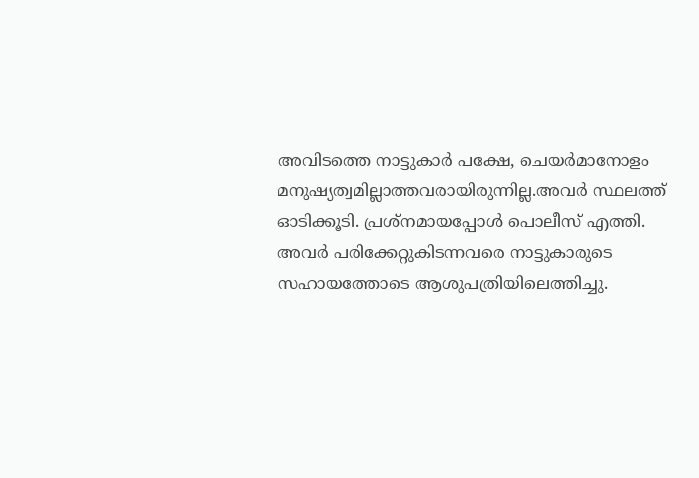അവിടത്തെ നാട്ടുകാര്‍ പക്ഷേ, ചെയര്‍മാനോളം മനുഷ്യത്വമില്ലാത്തവരായിരുന്നില്ല.അവര്‍ സ്ഥലത്ത്  ഓടിക്കൂടി. പ്രശ്‌നമായപ്പോള്‍ പൊലീസ് എത്തി. അവര്‍ പരിക്കേറ്റുകിടന്നവരെ നാട്ടുകാരുടെ സഹായത്തോടെ ആശുപത്രിയിലെത്തിച്ചു.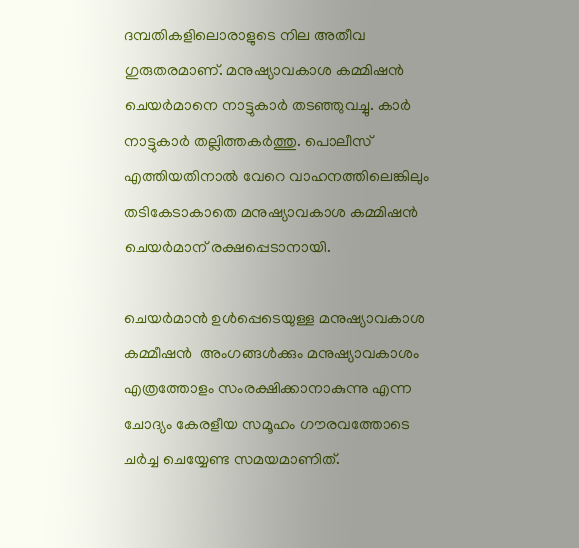ദമ്പതികളിലൊരാളുടെ നില അതീവ ഗുരുതരമാണ്. മനുഷ്യാവകാശ കമ്മിഷന്‍ ചെയര്‍മാനെ നാട്ടുകാര്‍ തടഞ്ഞുവച്ചു. കാര്‍ നാട്ടുകാര്‍ തല്ലിത്തകര്‍ത്തു. പൊലീസ് എത്തിയതിനാല്‍ വേറെ വാഹനത്തിലെങ്കിലും തടികേടാകാതെ മനുഷ്യാവകാശ കമ്മിഷന്‍ ചെയര്‍മാന് രക്ഷപ്പെടാനായി.

ചെയര്‍മാന്‍ ഉള്‍പ്പെടെയുള്ള മനുഷ്യാവകാശ കമ്മീഷന്‍  അംഗങ്ങള്‍ക്കും മനുഷ്യാവകാശം എത്രത്തോളം സംരക്ഷിക്കാനാകുന്നു എന്ന ചോദ്യം കേരളീയ സമൂഹം ഗൗരവത്തോടെ ചര്‍ച്ച ചെയ്യേണ്ട സമയമാണിത്.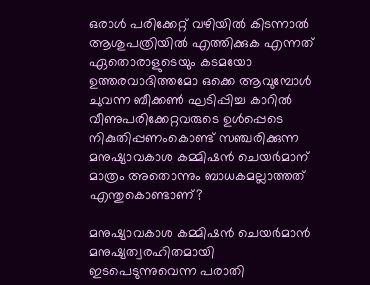ഒരാള്‍ പരിക്കേറ്റ് വഴിയില്‍ കിടന്നാല്‍ ആശുപത്രിയില്‍ എത്തിക്കുക എന്നത് ഏതൊരാളുടെയും കടമയോ ഉത്തരവാദിത്തമോ ഒക്കെ ആവുമ്പോള്‍ ചുവന്ന ബീക്കണ്‍ ഘടിപ്പിച്ച കാറില്‍ വീണുപരിക്കേറ്റവരുടെ ഉള്‍പ്പെടെ നികുതിപ്പണംകൊണ്ട് സഞ്ചരിക്കുന്ന മനുഷ്യാവകാശ കമ്മിഷന്‍ ചെയര്‍മാന് മാത്രം അതൊന്നും ബാധകമല്ലാത്തത് എന്തുകൊണ്ടാണ്?

മനുഷ്യാവകാശ കമ്മിഷന്‍ ചെയര്‍മാന്‍ മനുഷ്യത്വരഹിതമായി ഇടപെടുന്നുവെന്ന പരാതി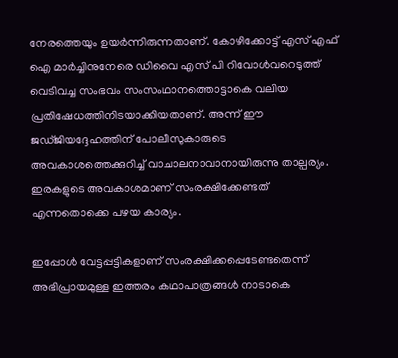നേരത്തെയും ഉയര്‍ന്നിരുന്നതാണ്. കോഴിക്കോട്ട് എസ് എഫ് ഐ മാര്‍ച്ചിനുനേരെ ഡിവൈ എസ് പി റിവോള്‍വറെടുത്ത് വെടിവച്ച സംഭവം സംസംഥാനത്തൊട്ടാകെ വലിയ പ്രതിഷേധത്തിനിടയാക്കിയതാണ്. അന്ന് ഈ ജഡ്ജിയദ്ദേഹത്തിന് പോലീസുകാരുടെ അവകാശത്തെക്കുറിച്ച് വാചാലനാവാനായിരുന്നു താല്പര്യം. ഇരകളുടെ അവകാശമാണ് സംരക്ഷിക്കേണ്ടത് എന്നതൊക്കെ പഴയ കാര്യം.

ഇപ്പോള്‍ വേട്ടപ്പട്ടികളാണ് സംരക്ഷിക്കപ്പെടേണ്ടതെന്ന് അഭിപ്രായമുള്ള ഇത്തരം കഥാപാത്രങ്ങള്‍ നാടാകെ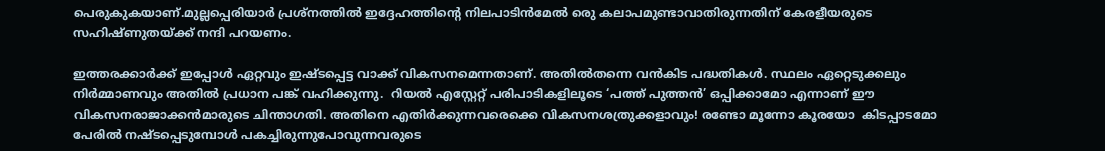പെരുകുകയാണ്.മുല്ലപ്പെരിയാര്‍ പ്രശ്നത്തില്‍ ഇദ്ദേഹത്തിന്റെ നിലപാടിന്‍മേല്‍ രെു കലാപമുണ്ടാവാതിരുന്നതിന് കേരളീയരുടെ സഹിഷ്ണുതയ്ക്ക് നന്ദി പറയണം.

ഇത്തരക്കാര്‍ക്ക് ഇപ്പോള്‍ ഏറ്റവും ഇഷ്ടപ്പെട്ട വാക്ക് വികസനമെന്നതാണ്. അതില്‍തന്നെ വന്‍കിട പദ്ധതികള്‍. സ്ഥലം ഏറ്റെടുക്കലും നിര്‍മ്മാണവും അതില്‍ പ്രധാന പങ്ക് വഹിക്കുന്നു.  റിയല്‍ എസ്റ്റേറ്റ് പരിപാടികളിലൂടെ ‘പത്ത് പുത്തന്‍’ ഒപ്പിക്കാമോ എന്നാണ് ഈ വികസനരാജാക്കന്‍മാരുടെ ചിന്താഗതി. അതിനെ എതിര്‍ക്കുന്നവരെക്കെ വികസനശത്രുക്കളാവും! രണ്ടോ മൂന്നോ കൂരയോ  കിടപ്പാടമോ പേരില്‍ നഷ്ടപ്പെടുമ്പോള്‍ പകച്ചിരുന്നുപോവുന്നവരുടെ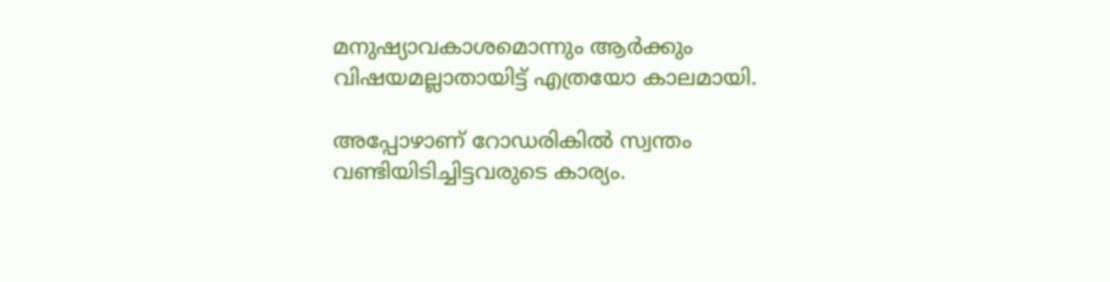മനുഷ്യാവകാശമൊന്നും ആര്‍ക്കും വിഷയമല്ലാതായിട്ട് എത്രയോ കാലമായി.

അപ്പോഴാണ് റോഡരികില്‍ സ്വന്തം വണ്ടിയിടിച്ചിട്ടവരുടെ കാര്യം.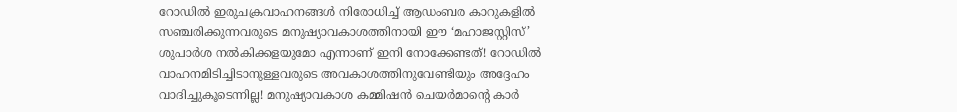റോഡില്‍ ഇരുചക്രവാഹനങ്ങള്‍ നിരോധിച്ച് ആഡംബര കാറുകളില്‍ സഞ്ചരിക്കുന്നവരുടെ മനുഷ്യാവകാശത്തിനായി ഈ ‘മഹാജസ്റ്റിസ്’ ശുപാര്‍ശ നല്‍കിക്കളയുമോ എന്നാണ് ഇനി നോക്കേണ്ടത്! റോഡില്‍ വാഹനമിടിച്ചിടാനുള്ളവരുടെ അവകാശത്തിനുവേണ്ടിയും അദ്ദേഹം വാദിച്ചുകൂടെന്നില്ല! മനുഷ്യാവകാശ കമ്മിഷന്‍ ചെയര്‍മാന്റെ കാര്‍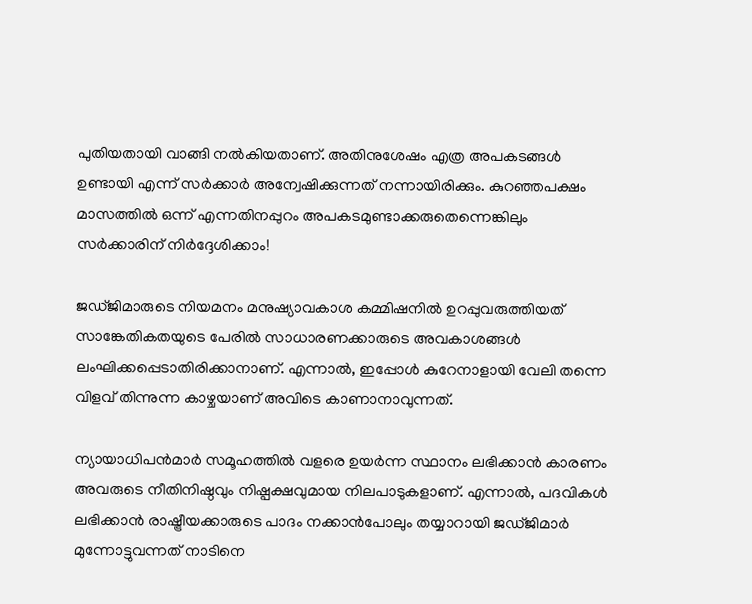പുതിയതായി വാങ്ങി നല്‍കിയതാണ്. അതിനുശേഷം എത്ര അപകടങ്ങള്‍ ഉണ്ടായി എന്ന് സര്‍ക്കാര്‍ അന്വേഷിക്കുന്നത് നന്നായിരിക്കും. കുറഞ്ഞപക്ഷം മാസത്തില്‍ ഒന്ന് എന്നതിനപ്പുറം അപകടമുണ്ടാക്കരുതെന്നെങ്കിലും സര്‍ക്കാരിന് നിര്‍ദ്ദേശിക്കാം!

ജഡ്ജിമാരുടെ നിയമനം മനുഷ്യാവകാശ കമ്മിഷനില്‍ ഉറപ്പുവരുത്തിയത് സാങ്കേതികതയുടെ പേരില്‍ സാധാരണക്കാരുടെ അവകാശങ്ങള്‍ ലംഘിക്കപ്പെടാതിരിക്കാനാണ്. എന്നാല്‍, ഇപ്പോള്‍ കുറേനാളായി വേലി തന്നെ വിളവ് തിന്നുന്ന കാഴ്ചയാണ് അവിടെ കാണാനാവുന്നത്.

ന്യായാധിപന്‍മാര്‍ സമൂഹത്തില്‍ വളരെ ഉയര്‍ന്ന സ്ഥാനം ലഭിക്കാന്‍ കാരണം അവരുടെ നീതിനിഷ്ഠവും നിഷ്പക്ഷവുമായ നിലപാടുകളാണ്. എന്നാല്‍, പദവികള്‍ ലഭിക്കാന്‍ രാഷ്ട്രീയക്കാരുടെ പാദം നക്കാന്‍പോലും തയ്യാറായി ജഡ്ജിമാര്‍ മുന്നോട്ടുവന്നത് നാടിനെ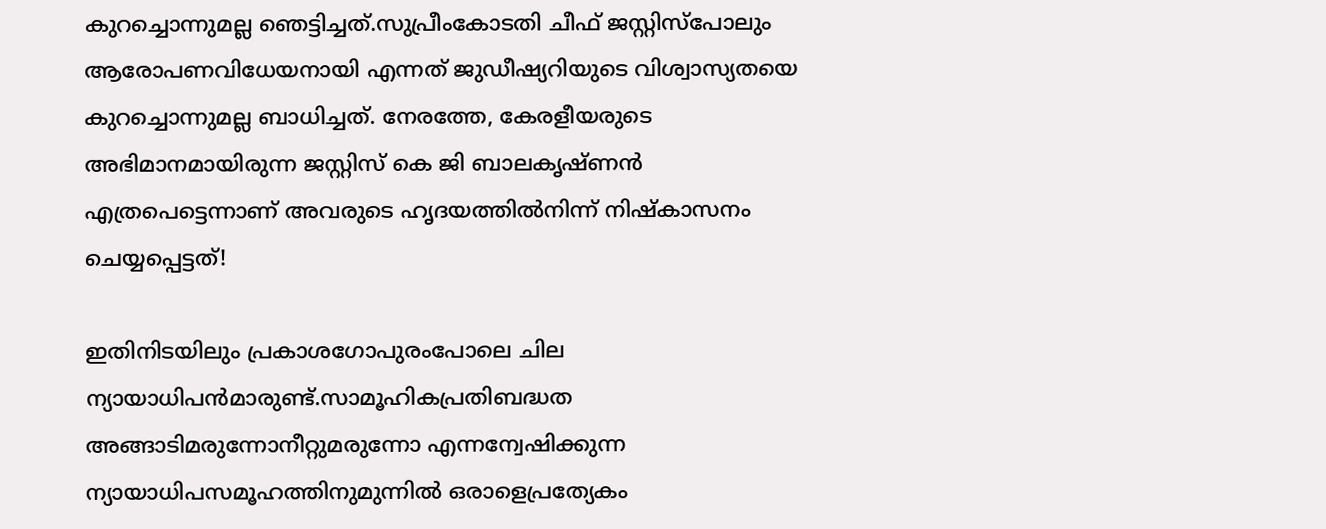കുറച്ചൊന്നുമല്ല ഞെട്ടിച്ചത്.സുപ്രീംകോടതി ചീഫ് ജസ്റ്റിസ്‌പോലും ആരോപണവിധേയനായി എന്നത് ജുഡീഷ്യറിയുടെ വിശ്വാസ്യതയെ കുറച്ചൊന്നുമല്ല ബാധിച്ചത്. നേരത്തേ, കേരളീയരുടെ അഭിമാനമായിരുന്ന ജസ്റ്റിസ് കെ ജി ബാലകൃഷ്ണന്‍ എത്രപെട്ടെന്നാണ് അവരുടെ ഹൃദയത്തില്‍നിന്ന് നിഷ്കാസനം ചെയ്യപ്പെട്ടത്!

ഇതിനിടയിലും പ്രകാശഗോപുരംപോലെ ചില ന്യായാധിപന്‍മാരുണ്ട്.സാമൂഹികപ്രതിബദ്ധത അങ്ങാടിമരുന്നോനീറ്റുമരുന്നോ എന്നന്വേഷിക്കുന്ന ന്യായാധിപസമൂഹത്തിനുമുന്നില്‍ ഒരാളെപ്രത്യേകം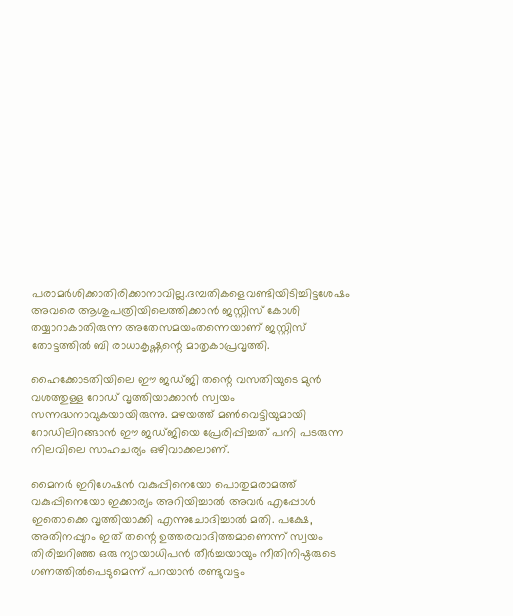പരാമര്‍ശിക്കാതിരിക്കാനാവില്ല.ദമ്പതികളെവണ്ടിയിടിച്ചിട്ടശേഷം അവരെ ആശുപത്രിയിലെത്തിക്കാന്‍ ജസ്റ്റിസ് കോശി തയ്യാറാകാതിരുന്ന അതേസമയംതന്നെയാണ് ജസ്റ്റിസ് തോട്ടത്തില്‍ ബി രാധാകൃഷ്ണന്റെ മാതൃകാപ്രവൃത്തി.

ഹൈക്കോടതിയിലെ ഈ ജഡ്ജി തന്റെ വസതിയുടെ മുന്‍ വശത്തുള്ള റോഡ് വൃത്തിയാക്കാന്‍ സ്വയം സന്നദ്ധനാവുകയായിരുന്നു. മഴയത്ത് മണ്‍വെട്ടിയുമായി റോഡിലിറങ്ങാന്‍ ഈ ജഡ്ജിയെ പ്രേരിപ്പിച്ചത് പനി പടരുന്ന നിലവിലെ സാഹചര്യം ഒഴിവാക്കലാണ്.

മൈനര്‍ ഇറിഗേഷന്‍ വകുപ്പിനെയോ പൊതുമരാമത്ത് വകുപ്പിനെയോ ഇക്കാര്യം അറിയിച്ചാല്‍ അവര്‍ എപ്പോള്‍ ഇതൊക്കെ വൃത്തിയാക്കി എന്നുചോദിച്ചാല്‍ മതി. പക്ഷേ, അതിനപ്പുറം ഇത് തന്റെ ഉത്തരവാദിത്തമാണെന്ന് സ്വയം തിരിച്ചറിഞ്ഞ ഒരു ന്യായാധിപന്‍ തീര്‍ച്ചയായും നീതിനിഷ്ഠരുടെ ഗണത്തില്‍പെടുമെന്ന് പറയാന്‍ രണ്ടുവട്ടം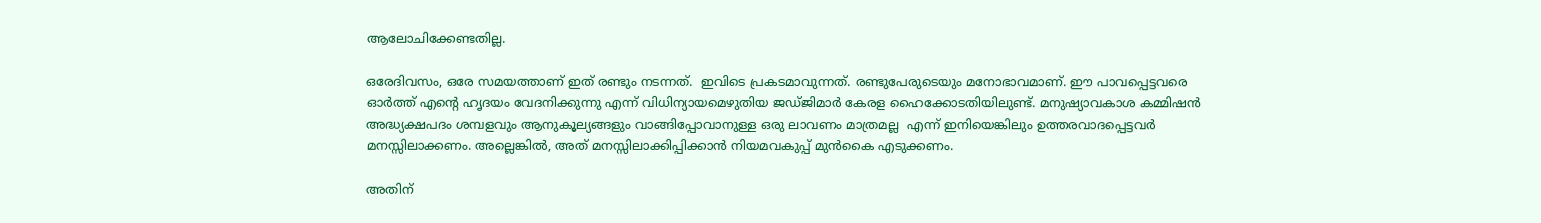ആലോചിക്കേണ്ടതില്ല.

ഒരേദിവസം, ഒരേ സമയത്താണ് ഇത് രണ്ടും നടന്നത്.  ഇവിടെ പ്രകടമാവുന്നത്. രണ്ടുപേരുടെയും മനോഭാവമാണ്. ഈ പാവപ്പെട്ടവരെ ഓര്‍ത്ത് എന്റെ ഹൃദയം വേദനിക്കുന്നു എന്ന് വിധിന്യായമെഴുതിയ ജഡ്ജിമാര്‍ കേരള ഹൈക്കോടതിയിലുണ്ട്. മനുഷ്യാവകാശ കമ്മിഷന്‍ അദ്ധ്യക്ഷപദം ശമ്പളവും ആനുകൂല്യങ്ങളും വാങ്ങിപ്പോവാനുള്ള ഒരു ലാവണം മാത്രമല്ല  എന്ന് ഇനിയെങ്കിലും ഉത്തരവാദപ്പെട്ടവര്‍ മനസ്സിലാക്കണം. അല്ലെങ്കില്‍, അത് മനസ്സിലാക്കിപ്പിക്കാന്‍ നിയമവകുപ്പ് മുന്‍കൈ എടുക്കണം.

അതിന്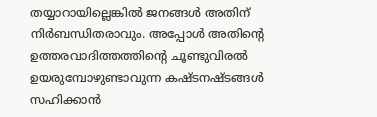തയ്യാറായില്ലെങ്കില്‍ ജനങ്ങള്‍ അതിന് നിര്‍ബന്ധിതരാവും. അപ്പോള്‍ അതിന്റെ ഉത്തരവാദിത്തത്തിന്റെ ചൂണ്ടുവിരല്‍ ഉയരുമ്പോഴുണ്ടാവുന്ന കഷ്ടനഷ്ടങ്ങള്‍ സഹിക്കാന്‍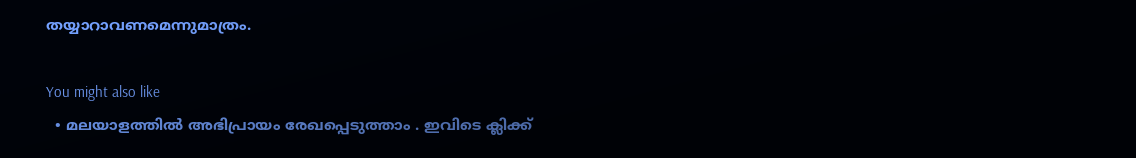തയ്യാറാവണമെന്നുമാത്രം.

You might also like
  • മലയാളത്തില്‍ അഭിപ്രായം രേഖപ്പെടുത്താം . ഇവിടെ ക്ലിക്ക്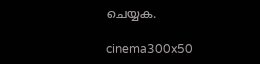ചെയ്യക.

cinema300x50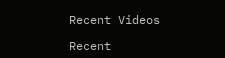Recent Videos

Recent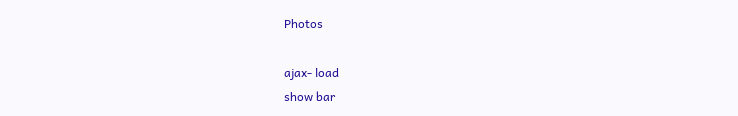Photos

ajax- load
show bar